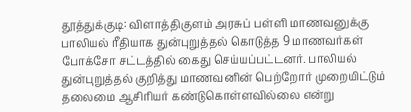தூத்துக்குடி: விளாத்திகுளம் அரசுப் பள்ளி மாணவனுக்கு பாலியல் ரீதியாக துன்புறுத்தல் கொடுத்த 9 மாணவர்கள் போக்சோ சட்டத்தில் கைது செய்யப்பட்டனர். பாலியல் துன்புறுத்தல் குறித்து மாணவனின் பெற்றோர் முறையிட்டும் தலைமை ஆசிரியர் கண்டுகொள்ளவில்லை என்று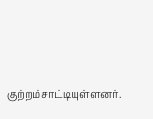குற்றம்சாட்டியுள்ளனர்.